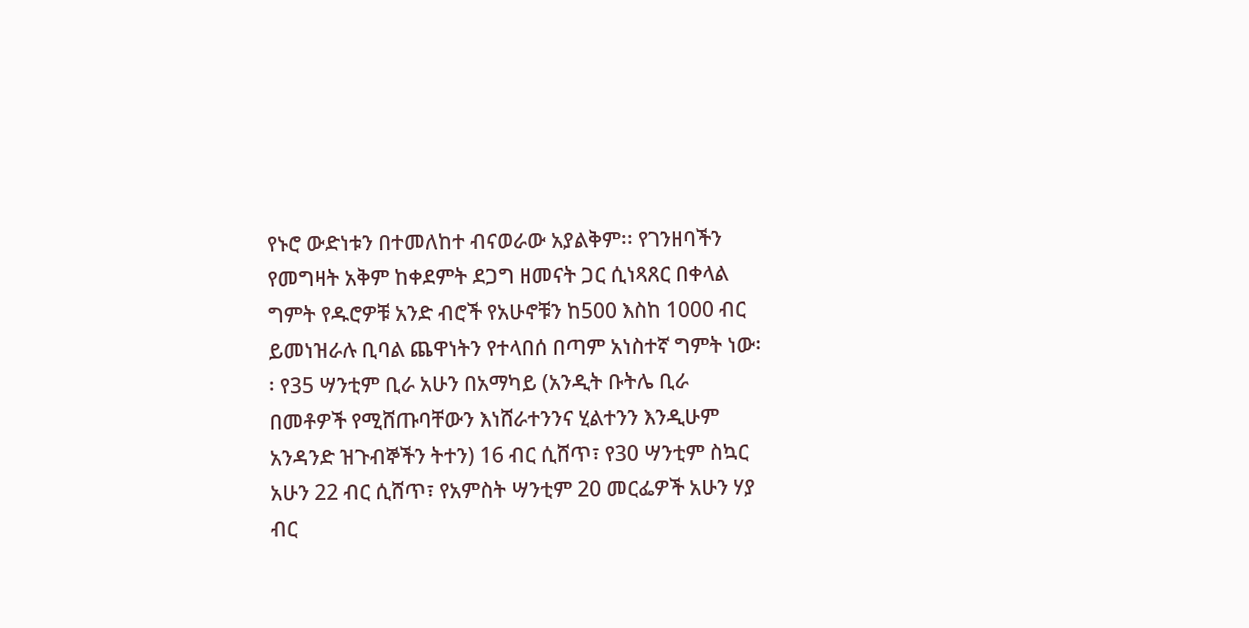የኑሮ ውድነቱን በተመለከተ ብናወራው አያልቅም፡፡ የገንዘባችን የመግዛት አቅም ከቀደምት ደጋግ ዘመናት ጋር ሲነጻጸር በቀላል ግምት የዱሮዎቹ አንድ ብሮች የአሁኖቹን ከ500 እስከ 1000 ብር ይመነዝራሉ ቢባል ጨዋነትን የተላበሰ በጣም አነስተኛ ግምት ነው፡፡ የ35 ሣንቲም ቢራ አሁን በአማካይ (አንዲት ቡትሌ ቢራ በመቶዎች የሚሸጡባቸውን እነሸራተንንና ሂልተንን እንዲሁም አንዳንድ ዝጉብኞችን ትተን) 16 ብር ሲሸጥ፣ የ30 ሣንቲም ስኳር አሁን 22 ብር ሲሸጥ፣ የአምስት ሣንቲም 20 መርፌዎች አሁን ሃያ ብር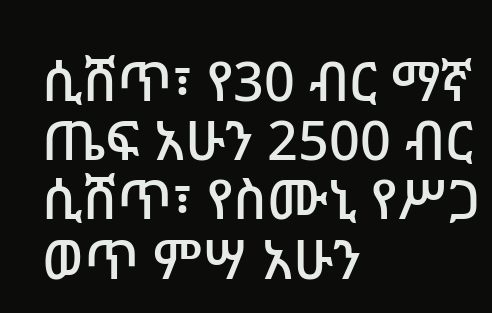ሲሸጥ፣ የ30 ብር ማኛ ጤፍ አሁን 2500 ብር ሲሸጥ፣ የስሙኒ የሥጋ ወጥ ምሣ አሁን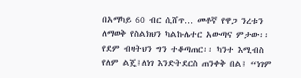በአማካይ 60 ብር ሲሸጥ… መቶኛ የዋጋ ንረቱን ለማወቅ የስልክህን ካልኩሌተር አውጣና ምታው፡፡ የደም ብዛትህን ግን ተቆጣጠር፡፡ ካንተ እሚብስ የለም ልጄ፤ለነገ እንድትደርስ ጠንቀቅ በል፤ “ነገም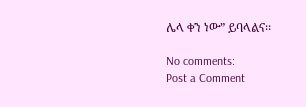ሌላ ቀን ነው” ይባላልና፡፡

No comments:
Post a Comment